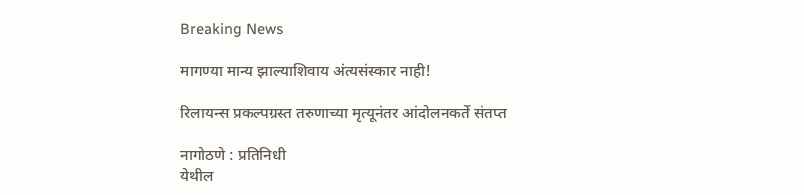Breaking News

मागण्या मान्य झाल्याशिवाय अंत्यसंस्कार नाही!

रिलायन्स प्रकल्पग्रस्त तरुणाच्या मृत्यूनंतर आंदोलनकर्ते संतप्त

नागोठणे : प्रतिनिधी
येथील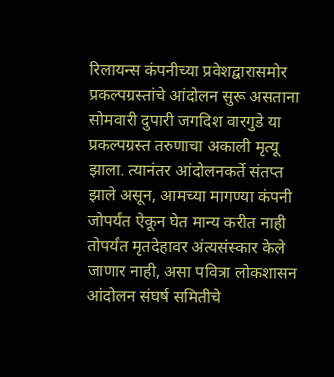रिलायन्स कंपनीच्या प्रवेशद्वारासमोर प्रकल्पग्रस्तांचे आंदोलन सुरू असताना सोमवारी दुपारी जगदिश वारगुडे या प्रकल्पग्रस्त तरुणाचा अकाली मृत्यू झाला. त्यानंतर आंदोलनकर्ते संतप्त झाले असून, आमच्या मागण्या कंपनी जोपर्यंत ऐकून घेत मान्य करीत नाही तोपर्यंत मृतदेहावर अंत्यसंस्कार केले जाणार नाही, असा पवित्रा लोकशासन आंदोलन संघर्ष समितीचे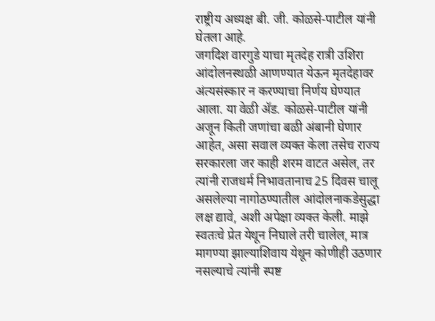राष्ट्रीय अध्यक्ष बी. जी. कोळसे-पाटील यांनी घेतला आहे.
जगदिश वारगुडे याचा मृतदेह रात्री उशिरा आंदोलनस्थळी आणण्यात येऊन मृतदेहावर अंत्यसंस्कार न करण्याचा निर्णय घेण्यात आला. या वेळी अ‍ॅड. कोळसे-पाटील यांनी अजून किती जणांचा बळी अंबानी घेणार आहेत, असा सवाल व्यक्त केला तसेच राज्य सरकारला जर काही शरम वाटत असेल, तर त्यांनी राजधर्म निभावतानाच 25 दिवस चालू असलेल्या नागोठण्यातील आंदोलनाकडेसुद्धा लक्ष द्यावे, अशी अपेक्षा व्यक्त केली. माझे स्वतःचे प्रेत येथून निघाले तरी चालेल, मात्र मागण्या झाल्याशिवाय येथून कोणीही उठणार नसल्याचे त्यांनी स्पष्ट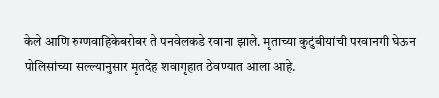केले आणि रुग्णवाहिकेबरोबर ते पनवेलकडे रवाना झाले. मृताच्या कुटुंबीयांची परवानगी घेऊन पोलिसांच्या सल्ल्यानुसार मृतदेह शवागृहात ठेवण्यात आला आहे.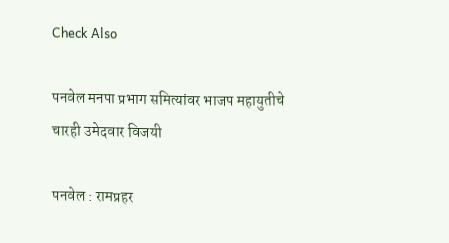Check Also

पनवेल मनपा प्रभाग समित्यांवर भाजप महायुतीचे चारही उमेदवार विजयी

पनवेल : रामप्रहर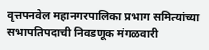वृत्तपनवेल महानगरपालिका प्रभाग समित्यांच्या सभापतिपदाची निवडणूक मंगळवारी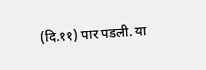(दि.११) पार पडली. या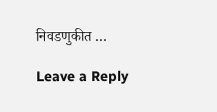निवडणुकीत …

Leave a Reply